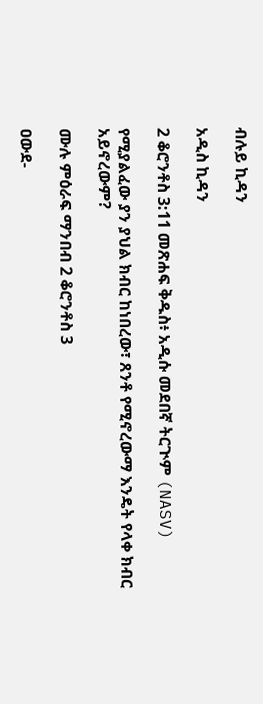ብሉይ ኪዳን

አዲስ ኪዳን

2 ቆሮንቶስ 3:11 መጽሐፍ ቅዱስ፥ አዲሱ መደበኛ ትርጒም (NASV)

የሚያልፈው ያን ያህል ክብር ከነበረው፣ ጸንቶ የሚኖረውማ እንዴት የላቀ ክብር አይኖረውም?

ሙሉ ምዕራፍ ማንበብ 2 ቆሮንቶስ 3

ዐውደ-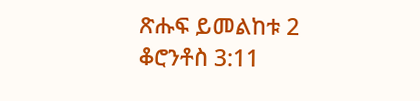ጽሑፍ ይመልከቱ 2 ቆሮንቶስ 3:11